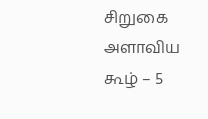சிறுகை அளாவிய கூழ் – 5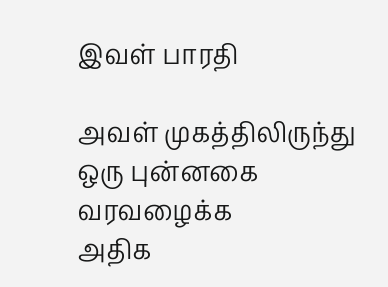இவள் பாரதி

அவள் முகத்திலிருந்து
ஒரு புன்னகை
வரவழைக்க
அதிக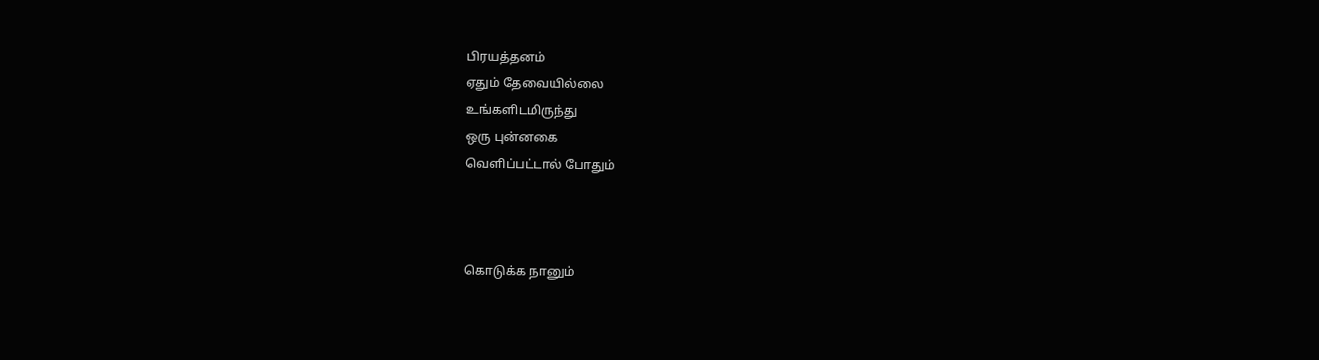பிரயத்தனம்
ஏதும் தேவையில்லை
உங்களிடமிருந்து
ஒரு புன்னகை
வெளிப்பட்டால் போதும்



கொடுக்க நானும்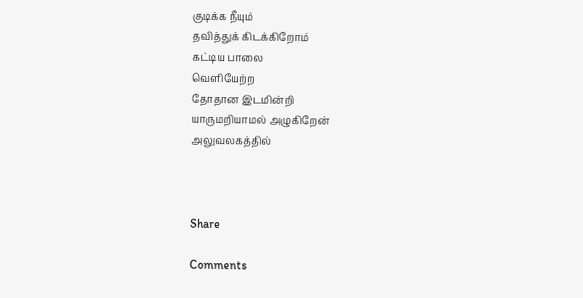குடிக்க நீயும்
தவித்துக் கிடக்கிறோம்
கட்டிய பாலை
வெளியேற்ற
தோதான இடமின்றி
யாருமறியாமல் அழுகிறேன்
அலுவலகத்தில்



Share

Comments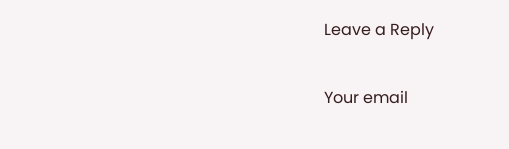Leave a Reply

Your email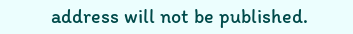address will not be published.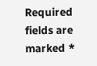Required fields are marked *